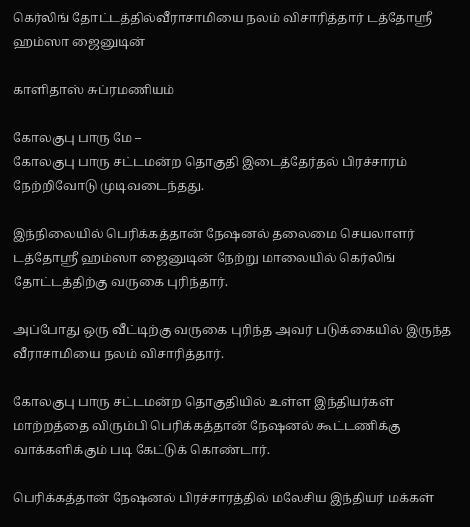கெர்லிங் தோட்டத்தில்வீராசாமியை நலம் விசாரித்தார் டத்தோஸ்ரீ ஹம்ஸா ஜைனுடின்

காளிதாஸ் சுப்ரமணியம்

கோலகுபு பாரு மே –
கோலகுபு பாரு சட்டமன்ற தொகுதி இடைத்தேர்தல் பிரச்சாரம் நேற்றிவோடு முடிவடைந்தது.

இந்நிலையில் பெரிக்கத்தான் நேஷனல் தலைமை செயலாளர் டத்தோஸ்ரீ ஹம்ஸா ஜைனுடின் நேற்று மாலையில் கெர்லிங் தோட்டத்திற்கு வருகை புரிந்தார்.

அப்போது ஒரு வீட்டிற்கு வருகை புரிந்த அவர் படுக்கையில் இருந்த வீராசாமியை நலம் விசாரித்தார்.

கோலகுபு பாரு சட்டமன்ற தொகுதியில் உள்ள இந்தியர்கள் மாற்றத்தை விரும்பி பெரிக்கத்தான் நேஷனல் கூட்டணிக்கு வாக்களிக்கும் படி கேட்டுக் கொண்டார்.

பெரிக்கத்தான் நேஷனல் பிரச்சாரத்தில் மலேசிய இந்தியர் மக்கள்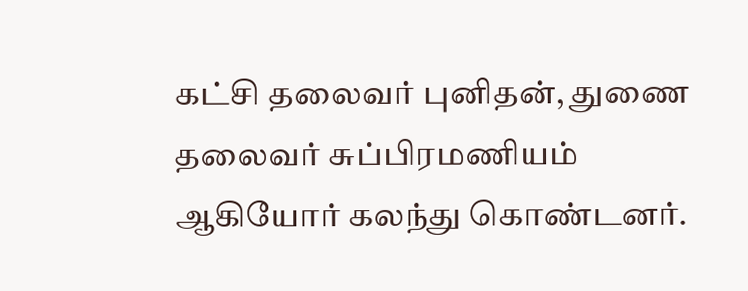கட்சி தலைவர் புனிதன், துணை தலைவர் சுப்பிரமணியம் ஆகியோர் கலந்து கொண்டனர்.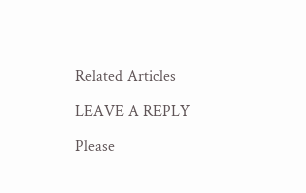Related Articles

LEAVE A REPLY

Please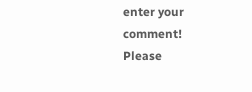enter your comment!
Please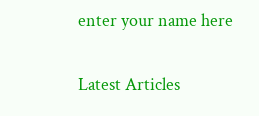enter your name here

Latest Articles